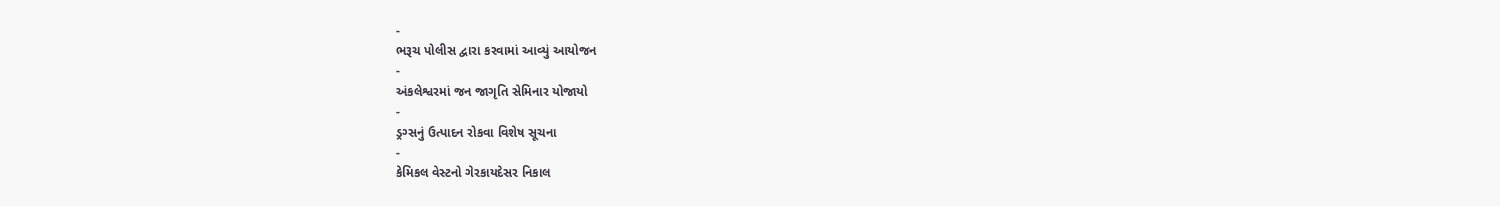-
ભરૂચ પોલીસ દ્વારા કરવામાં આવ્યું આયોજન
-
અંકલેશ્વરમાં જન જાગૃતિ સેમિનાર યોજાયો
-
ડ્રગ્સનું ઉત્પાદન રોકવા વિશેષ સૂચના
-
કેમિકલ વેસ્ટનો ગેરકાયદેસર નિકાલ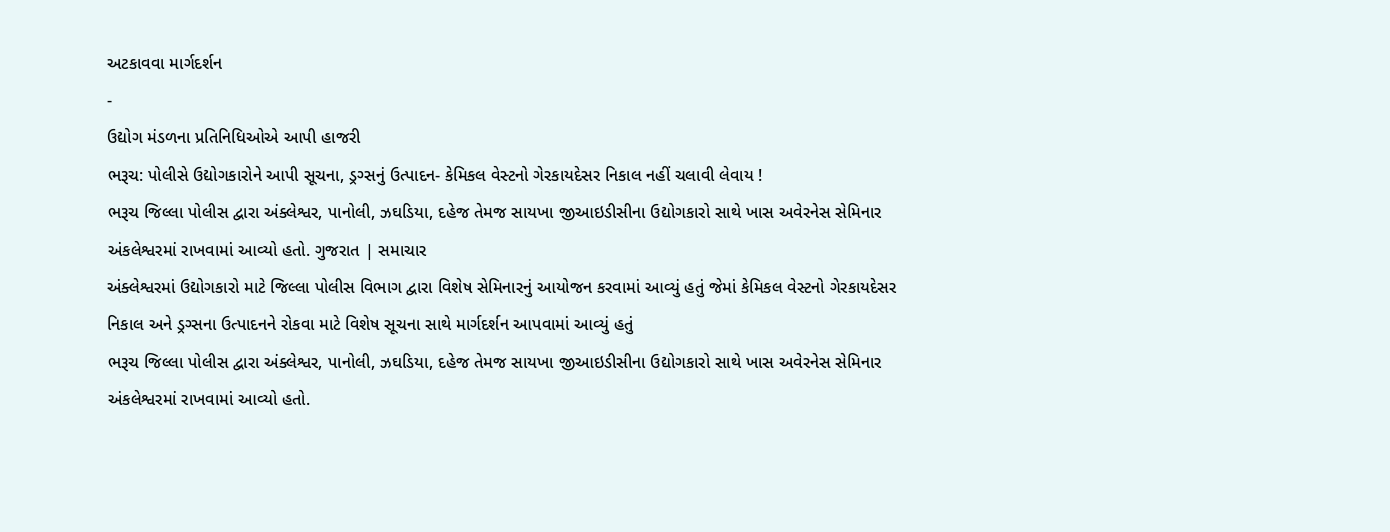અટકાવવા માર્ગદર્શન
-
ઉદ્યોગ મંડળના પ્રતિનિધિઓએ આપી હાજરી
ભરૂચ: પોલીસે ઉદ્યોગકારોને આપી સૂચના, ડ્રગ્સનું ઉત્પાદન- કેમિકલ વેસ્ટનો ગેરકાયદેસર નિકાલ નહીં ચલાવી લેવાય !
ભરૂચ જિલ્લા પોલીસ દ્વારા અંક્લેશ્વર, પાનોલી, ઝઘડિયા, દહેજ તેમજ સાયખા જીઆઇડીસીના ઉદ્યોગકારો સાથે ખાસ અવેરનેસ સેમિનાર અંકલેશ્વરમાં રાખવામાં આવ્યો હતો. ગુજરાત | સમાચાર
અંક્લેશ્વરમાં ઉદ્યોગકારો માટે જિલ્લા પોલીસ વિભાગ દ્વારા વિશેષ સેમિનારનું આયોજન કરવામાં આવ્યું હતું જેમાં કેમિકલ વેસ્ટનો ગેરકાયદેસર નિકાલ અને ડ્રગ્સના ઉત્પાદનને રોકવા માટે વિશેષ સૂચના સાથે માર્ગદર્શન આપવામાં આવ્યું હતું
ભરૂચ જિલ્લા પોલીસ દ્વારા અંક્લેશ્વર, પાનોલી, ઝઘડિયા, દહેજ તેમજ સાયખા જીઆઇડીસીના ઉદ્યોગકારો સાથે ખાસ અવેરનેસ સેમિનાર અંકલેશ્વરમાં રાખવામાં આવ્યો હતો.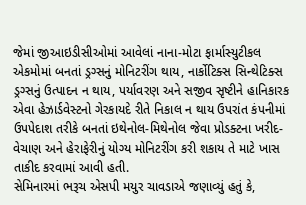જેમાં જીઆઇડીસીઓમાં આવેલાં નાના-મોટા ફાર્માસ્યુટીકલ એકમોમાં બનતાં ડ્રગ્સનું મોનિટરીંગ થાય, નાર્કોટિક્સ સિન્થેટિક્સ ડ્રગ્સનું ઉત્પાદન ન થાય, પર્યાવરણ અને સજીવ સૃષ્ટીને હાનિકારક એવા હેઝાર્ડવેસ્ટનો ગેરકાયદે રીતે નિકાલ ન થાય ઉપરાંત કંપનીમાં ઉપપેદાશ તરીકે બનતાં ઇથેનોલ-મિથેનોલ જેવા પ્રોડક્ટના ખરીદ-વેચાણ અને હેરાફેરીનું યોગ્ય મોનિટરીંગ કરી શકાય તે માટે ખાસ તાકીદ કરવામાં આવી હતી.
સેમિનારમાં ભરૂચ એસપી મયુર ચાવડાએ જણાવ્યું હતું કે,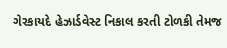ગેરકાયદે હેઝાર્ડવેસ્ટ નિકાલ કરતી ટોળકી તેમજ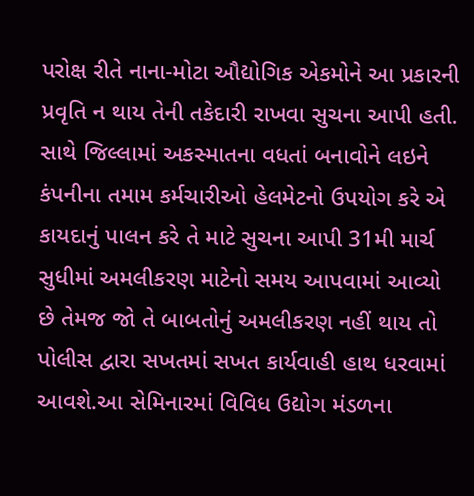પરોક્ષ રીતે નાના-મોટા ઔદ્યોગિક એકમોને આ પ્રકારની પ્રવૃતિ ન થાય તેની તકેદારી રાખવા સુચના આપી હતી. સાથે જિલ્લામાં અકસ્માતના વધતાં બનાવોને લઇને કંપનીના તમામ કર્મચારીઓ હેલમેટનો ઉપયોગ કરે એ કાયદાનું પાલન કરે તે માટે સુચના આપી 31મી માર્ચ સુધીમાં અમલીકરણ માટેનો સમય આપવામાં આવ્યો છે તેમજ જો તે બાબતોનું અમલીકરણ નહીં થાય તો પોલીસ દ્વારા સખતમાં સખત કાર્યવાહી હાથ ધરવામાં આવશે.આ સેમિનારમાં વિવિધ ઉદ્યોગ મંડળના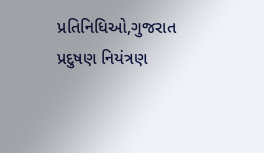પ્રતિનિધિઓ,ગુજરાત પ્રદુષણ નિયંત્રણ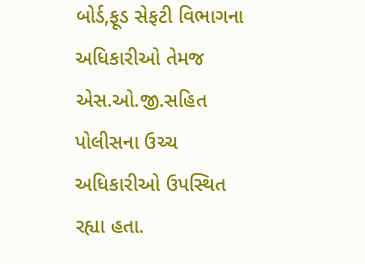બોર્ડ,ફૂડ સેફટી વિભાગના અધિકારીઓ તેમજ એસ.ઓ.જી.સહિત પોલીસના ઉચ્ચ અધિકારીઓ ઉપસ્થિત રહ્યા હતા.